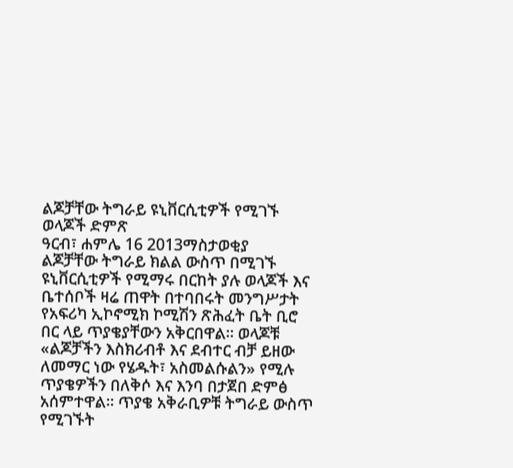ልጆቻቸው ትግራይ ዩኒቨርሲቲዎች የሚገኙ ወላጆች ድምጽ
ዓርብ፣ ሐምሌ 16 2013ማስታወቂያ
ልጆቻቸው ትግራይ ክልል ውስጥ በሚገኙ ዩኒቨርሲቲዎች የሚማሩ በርከት ያሉ ወላጆች እና ቤተሰቦች ዛሬ ጠዋት በተባበሩት መንግሥታት የአፍሪካ ኢኮኖሚክ ኮሚሽን ጽሕፈት ቤት ቢሮ በር ላይ ጥያቄያቸውን አቅርበዋል። ወላጆቹ «ልጆቻችን እስክሪብቶ እና ደብተር ብቻ ይዘው ለመማር ነው የሄዱት፣ አስመልሱልን» የሚሉ ጥያቄዎችን በለቅሶ እና እንባ በታጀበ ድምፅ አሰምተዋል። ጥያቄ አቅራቢዎቹ ትግራይ ውስጥ የሚገኙት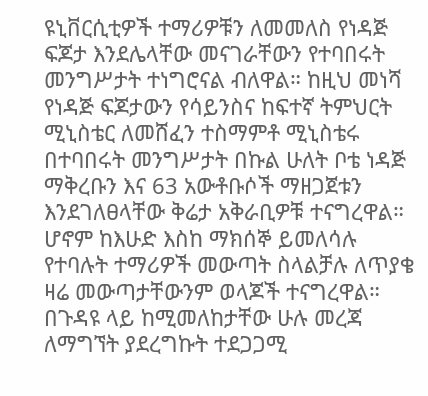ዩኒቨርሲቲዎች ተማሪዎቹን ለመመለስ የነዳጅ ፍጆታ እንደሌላቸው መናገራቸውን የተባበሩት መንግሥታት ተነግሮናል ብለዋል። ከዚህ መነሻ የነዳጅ ፍጆታውን የሳይንስና ከፍተኛ ትምህርት ሚኒስቴር ለመሸፈን ተስማምቶ ሚኒስቴሩ በተባበሩት መንግሥታት በኩል ሁለት ቦቴ ነዳጅ ማቅረቡን እና 63 አውቶቡሶች ማዘጋጀቱን እንደገለፀላቸው ቅሬታ አቅራቢዎቹ ተናግረዋል። ሆኖም ከእሁድ እስከ ማክሰኞ ይመለሳሉ የተባሉት ተማሪዎች መውጣት ስላልቻሉ ለጥያቄ ዛሬ መውጣታቸውንም ወላጆች ተናግረዋል። በጉዳዩ ላይ ከሚመለከታቸው ሁሉ መረጃ ለማግኘት ያደረግኩት ተደጋጋሚ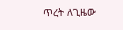ጥረት ለጊዜው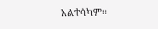አልተሳካም።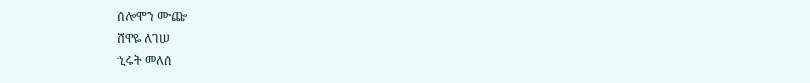ሰሎሞን ሙጬ
ሸዋዬ ለገሠ
ኂሩት መለሰ